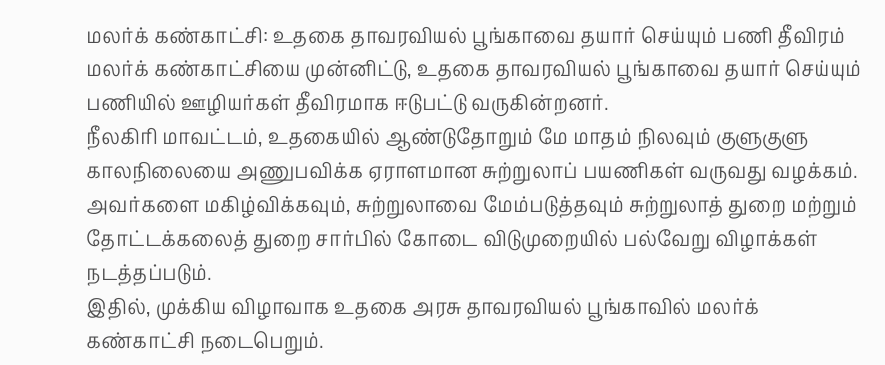மலர்க் கண்காட்சி: உதகை தாவரவியல் பூங்காவை தயார் செய்யும் பணி தீவிரம்
மலர்க் கண்காட்சியை முன்னிட்டு, உதகை தாவரவியல் பூங்காவை தயார் செய்யும் பணியில் ஊழியர்கள் தீவிரமாக ஈடுபட்டு வருகின்றனர்.
நீலகிரி மாவட்டம், உதகையில் ஆண்டுதோறும் மே மாதம் நிலவும் குளுகுளு காலநிலையை அணுபவிக்க ஏராளமான சுற்றுலாப் பயணிகள் வருவது வழக்கம். அவர்களை மகிழ்விக்கவும், சுற்றுலாவை மேம்படுத்தவும் சுற்றுலாத் துறை மற்றும் தோட்டக்கலைத் துறை சார்பில் கோடை விடுமுறையில் பல்வேறு விழாக்கள் நடத்தப்படும்.
இதில், முக்கிய விழாவாக உதகை அரசு தாவரவியல் பூங்காவில் மலர்க் கண்காட்சி நடைபெறும்.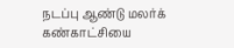நடப்பு ஆண்டு மலர்க் கண்காட்சியை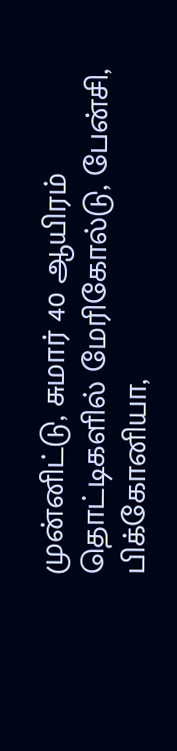முன்னிட்டு, சுமார் 40 ஆயிரம் தொட்டிகளில் மேரிகோல்டு, பேன்சி, பிக்கோனியா,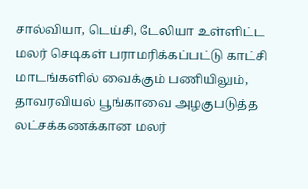சால்வியா, டெய்சி, டேலியா உள்ளிட்ட மலர் செடிகள் பராமரிக்கப்பட்டு காட்சி மாடங்களில் வைக்கும் பணியிலும், தாவரவியல் பூங்காவை அழகுபடுத்த லட்சக்கணக்கான மலர்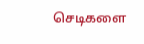செடிகளை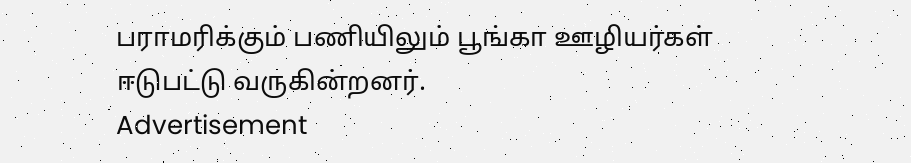பராமரிக்கும் பணியிலும் பூங்கா ஊழியர்கள் ஈடுபட்டு வருகின்றனர்.
Advertisement